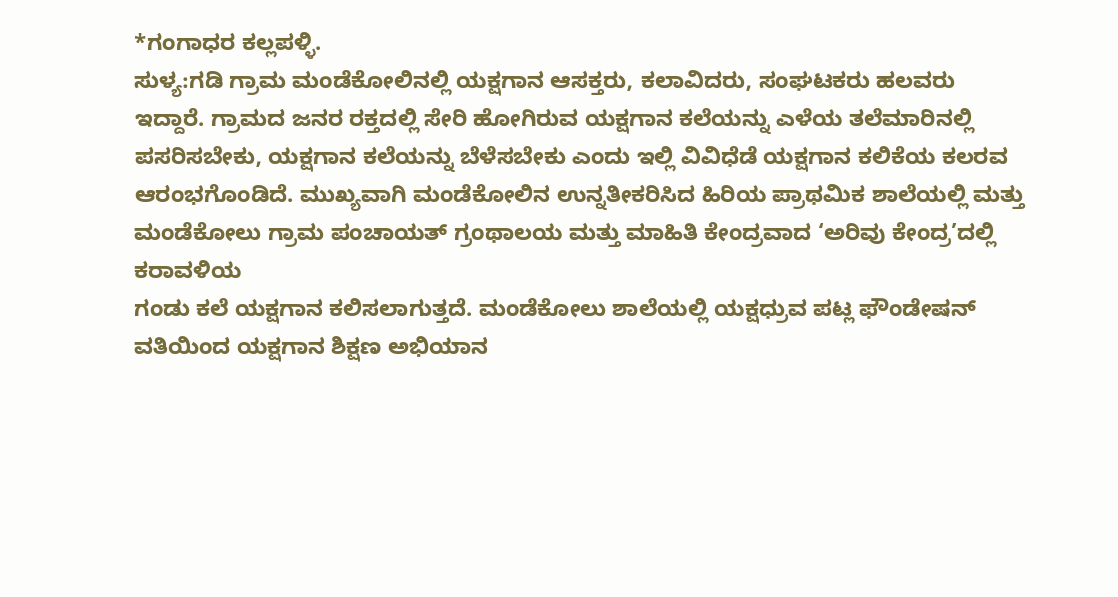*ಗಂಗಾಧರ ಕಲ್ಲಪಳ್ಳಿ.
ಸುಳ್ಯ:ಗಡಿ ಗ್ರಾಮ ಮಂಡೆಕೋಲಿನಲ್ಲಿ ಯಕ್ಷಗಾನ ಆಸಕ್ತರು, ಕಲಾವಿದರು, ಸಂಘಟಕರು ಹಲವರು ಇದ್ದಾರೆ. ಗ್ರಾಮದ ಜನರ ರಕ್ತದಲ್ಲಿ ಸೇರಿ ಹೋಗಿರುವ ಯಕ್ಷಗಾನ ಕಲೆಯನ್ನು ಎಳೆಯ ತಲೆಮಾರಿನಲ್ಲಿ ಪಸರಿಸಬೇಕು, ಯಕ್ಷಗಾನ ಕಲೆಯನ್ನು ಬೆಳೆಸಬೇಕು ಎಂದು ಇಲ್ಲಿ ವಿವಿಧೆಡೆ ಯಕ್ಷಗಾನ ಕಲಿಕೆಯ ಕಲರವ ಆರಂಭಗೊಂಡಿದೆ. ಮುಖ್ಯವಾಗಿ ಮಂಡೆಕೋಲಿನ ಉನ್ನತೀಕರಿಸಿದ ಹಿರಿಯ ಪ್ರಾಥಮಿಕ ಶಾಲೆಯಲ್ಲಿ ಮತ್ತು
ಮಂಡೆಕೋಲು ಗ್ರಾಮ ಪಂಚಾಯತ್ ಗ್ರಂಥಾಲಯ ಮತ್ತು ಮಾಹಿತಿ ಕೇಂದ್ರವಾದ ‘ಅರಿವು ಕೇಂದ್ರ’ದಲ್ಲಿ ಕರಾವಳಿಯ
ಗಂಡು ಕಲೆ ಯಕ್ಷಗಾನ ಕಲಿಸಲಾಗುತ್ತದೆ. ಮಂಡೆಕೋಲು ಶಾಲೆಯಲ್ಲಿ ಯಕ್ಷಧ್ರುವ ಪಟ್ಲ ಫೌಂಡೇಷನ್ ವತಿಯಿಂದ ಯಕ್ಷಗಾನ ಶಿಕ್ಷಣ ಅಭಿಯಾನ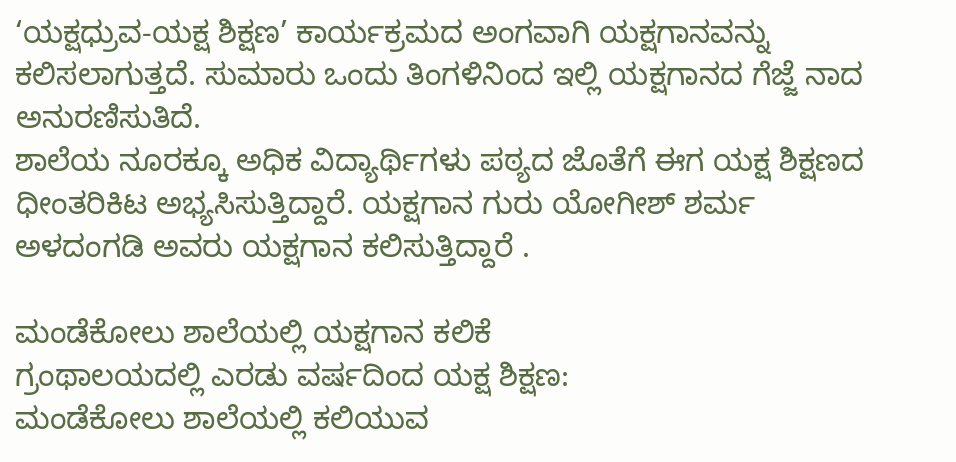‘ಯಕ್ಷಧ್ರುವ-ಯಕ್ಷ ಶಿಕ್ಷಣ’ ಕಾರ್ಯಕ್ರಮದ ಅಂಗವಾಗಿ ಯಕ್ಷಗಾನವನ್ನು ಕಲಿಸಲಾಗುತ್ತದೆ. ಸುಮಾರು ಒಂದು ತಿಂಗಳಿನಿಂದ ಇಲ್ಲಿ ಯಕ್ಷಗಾನದ ಗೆಜ್ಜೆ ನಾದ ಅನುರಣಿಸುತಿದೆ.
ಶಾಲೆಯ ನೂರಕ್ಕೂ ಅಧಿಕ ವಿದ್ಯಾರ್ಥಿಗಳು ಪಠ್ಯದ ಜೊತೆಗೆ ಈಗ ಯಕ್ಷ ಶಿಕ್ಷಣದ ಧೀಂತರಿಕಿಟ ಅಭ್ಯಸಿಸುತ್ತಿದ್ದಾರೆ. ಯಕ್ಷಗಾನ ಗುರು ಯೋಗೀಶ್ ಶರ್ಮ ಅಳದಂಗಡಿ ಅವರು ಯಕ್ಷಗಾನ ಕಲಿಸುತ್ತಿದ್ದಾರೆ .

ಮಂಡೆಕೋಲು ಶಾಲೆಯಲ್ಲಿ ಯಕ್ಷಗಾನ ಕಲಿಕೆ
ಗ್ರಂಥಾಲಯದಲ್ಲಿ ಎರಡು ವರ್ಷದಿಂದ ಯಕ್ಷ ಶಿಕ್ಷಣ:
ಮಂಡೆಕೋಲು ಶಾಲೆಯಲ್ಲಿ ಕಲಿಯುವ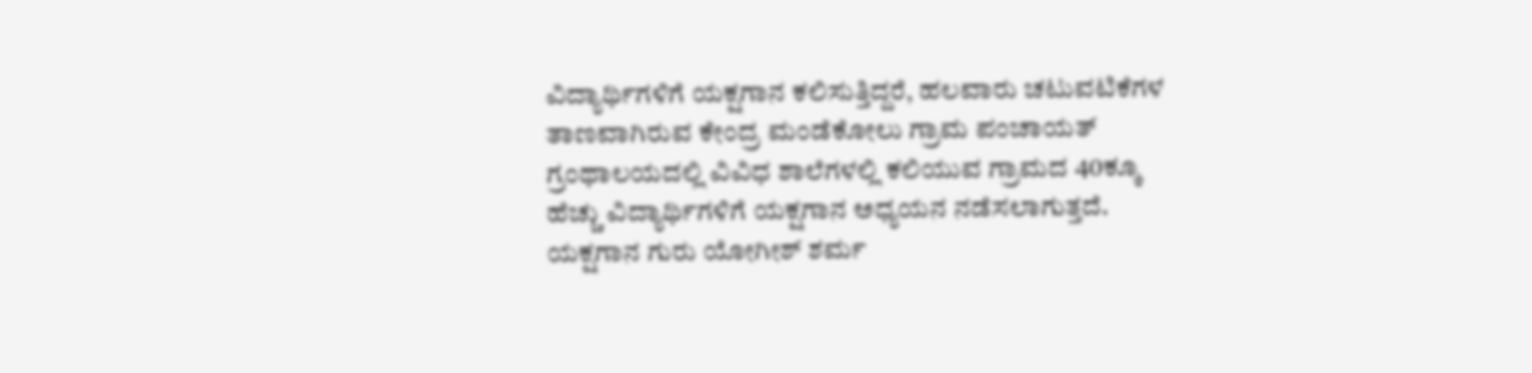ವಿದ್ಯಾರ್ಥಿಗಳಿಗೆ ಯಕ್ಷಗಾನ ಕಲಿಸುತ್ತಿದ್ದರೆ, ಹಲವಾರು ಚಟುವಟಿಕೆಗಳ ತಾಣವಾಗಿರುವ ಕೇಂದ್ರ ಮಂಡೆಕೋಲು ಗ್ರಾಮ ಪಂಚಾಯತ್ ಗ್ರಂಥಾಲಯದಲ್ಲಿ ವಿವಿಧ ಶಾಲೆಗಳಲ್ಲಿ ಕಲಿಯುವ ಗ್ರಾಮದ 40ಕ್ಕೂ ಹೆಚ್ಚು ವಿದ್ಯಾರ್ಥಿಗಳಿಗೆ ಯಕ್ಷಗಾನ ಅಧ್ಯಯನ ನಡೆಸಲಾಗುತ್ತದೆ.
ಯಕ್ಷಗಾನ ಗುರು ಯೋಗೀಶ್ ಶರ್ಮ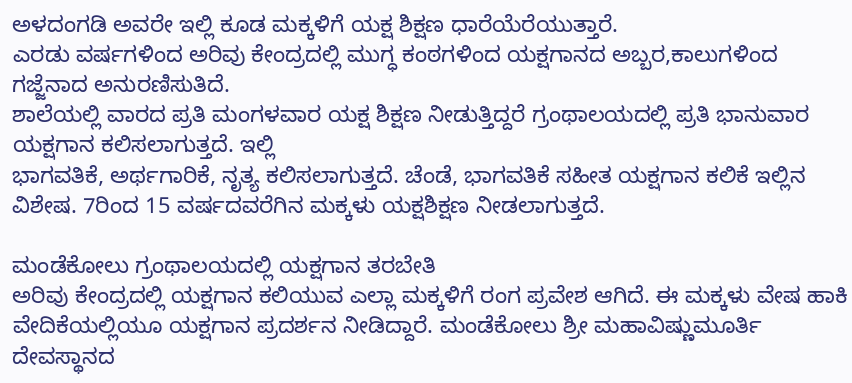ಅಳದಂಗಡಿ ಅವರೇ ಇಲ್ಲಿ ಕೂಡ ಮಕ್ಕಳಿಗೆ ಯಕ್ಷ ಶಿಕ್ಷಣ ಧಾರೆಯೆರೆಯುತ್ತಾರೆ.
ಎರಡು ವರ್ಷಗಳಿಂದ ಅರಿವು ಕೇಂದ್ರದಲ್ಲಿ ಮುಗ್ಧ ಕಂಠಗಳಿಂದ ಯಕ್ಷಗಾನದ ಅಬ್ಬರ,ಕಾಲುಗಳಿಂದ ಗಜ್ಜೆನಾದ ಅನುರಣಿಸುತಿದೆ.
ಶಾಲೆಯಲ್ಲಿ ವಾರದ ಪ್ರತಿ ಮಂಗಳವಾರ ಯಕ್ಷ ಶಿಕ್ಷಣ ನೀಡುತ್ತಿದ್ದರೆ ಗ್ರಂಥಾಲಯದಲ್ಲಿ ಪ್ರತಿ ಭಾನುವಾರ ಯಕ್ಷಗಾನ ಕಲಿಸಲಾಗುತ್ತದೆ. ಇಲ್ಲಿ
ಭಾಗವತಿಕೆ, ಅರ್ಥಗಾರಿಕೆ, ನೃತ್ಯ ಕಲಿಸಲಾಗುತ್ತದೆ. ಚೆಂಡೆ, ಭಾಗವತಿಕೆ ಸಹೀತ ಯಕ್ಷಗಾನ ಕಲಿಕೆ ಇಲ್ಲಿನ ವಿಶೇಷ. 7ರಿಂದ 15 ವರ್ಷದವರೆಗಿನ ಮಕ್ಕಳು ಯಕ್ಷಶಿಕ್ಷಣ ನೀಡಲಾಗುತ್ತದೆ.

ಮಂಡೆಕೋಲು ಗ್ರಂಥಾಲಯದಲ್ಲಿ ಯಕ್ಷಗಾನ ತರಬೇತಿ
ಅರಿವು ಕೇಂದ್ರದಲ್ಲಿ ಯಕ್ಷಗಾನ ಕಲಿಯುವ ಎಲ್ಲಾ ಮಕ್ಕಳಿಗೆ ರಂಗ ಪ್ರವೇಶ ಆಗಿದೆ. ಈ ಮಕ್ಕಳು ವೇಷ ಹಾಕಿ ವೇದಿಕೆಯಲ್ಲಿಯೂ ಯಕ್ಷಗಾನ ಪ್ರದರ್ಶನ ನೀಡಿದ್ದಾರೆ. ಮಂಡೆಕೋಲು ಶ್ರೀ ಮಹಾವಿಷ್ಣುಮೂರ್ತಿ ದೇವಸ್ಥಾನದ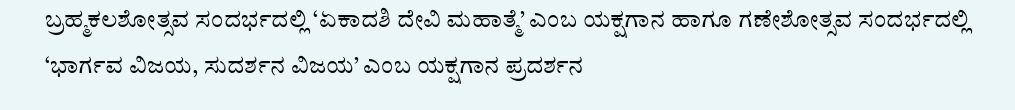ಬ್ರಹ್ಮಕಲಶೋತ್ಸವ ಸಂದರ್ಭದಲ್ಲಿ ‘ಏಕಾದಶಿ ದೇವಿ ಮಹಾತ್ಮೆ’ ಎಂಬ ಯಕ್ಷಗಾನ ಹಾಗೂ ಗಣೇಶೋತ್ಸವ ಸಂದರ್ಭದಲ್ಲಿ ‘ಭಾರ್ಗವ ವಿಜಯ, ಸುದರ್ಶನ ವಿಜಯ’ ಎಂಬ ಯಕ್ಷಗಾನ ಪ್ರದರ್ಶನ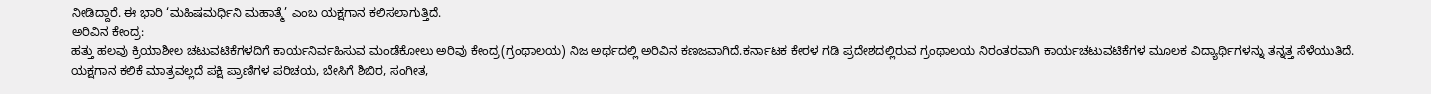ನೀಡಿದ್ದಾರೆ. ಈ ಭಾರಿ ‘ಮಹಿಷಮರ್ಧಿನಿ ಮಹಾತ್ಮೆ’ ಎಂಬ ಯಕ್ಷಗಾನ ಕಲಿಸಲಾಗುತ್ತಿದೆ.
ಅರಿವಿನ ಕೇಂದ್ರ:
ಹತ್ತು ಹಲವು ಕ್ರಿಯಾಶೀಲ ಚಟುವಟಿಕೆಗಳದಿಗೆ ಕಾರ್ಯನಿರ್ವಹಿಸುವ ಮಂಡೆಕೋಲು ಅರಿವು ಕೇಂದ್ರ(ಗ್ರಂಥಾಲಯ) ನಿಜ ಅರ್ಥದಲ್ಲಿ ಅರಿವಿನ ಕಣಜವಾಗಿದೆ.ಕರ್ನಾಟಕ ಕೇರಳ ಗಡಿ ಪ್ರದೇಶದಲ್ಲಿರುವ ಗ್ರಂಥಾಲಯ ನಿರಂತರವಾಗಿ ಕಾರ್ಯಚಟುವಟಿಕೆಗಳ ಮೂಲಕ ವಿದ್ಯಾರ್ಥಿಗಳನ್ನು ತನ್ನತ್ತ ಸೆಳೆಯುತಿದೆ. ಯಕ್ಷಗಾನ ಕಲಿಕೆ ಮಾತ್ರವಲ್ಲದೆ ಪಕ್ಷಿ ಪ್ರಾಣಿಗಳ ಪರಿಚಯ, ಬೇಸಿಗೆ ಶಿಬಿರ, ಸಂಗೀತ,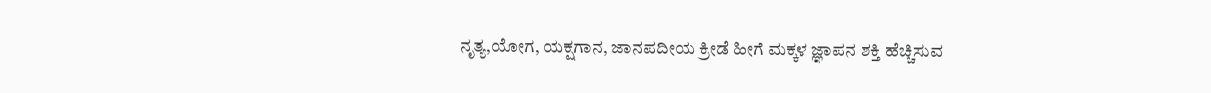ನೃತ್ಯ,ಯೋಗ, ಯಕ್ಷಗಾನ, ಜಾನಪದೀಯ ಕ್ರೀಡೆ ಹೀಗೆ ಮಕ್ಕಳ ಜ್ಞಾಪನ ಶಕ್ತಿ ಹೆಚ್ಚಿಸುವ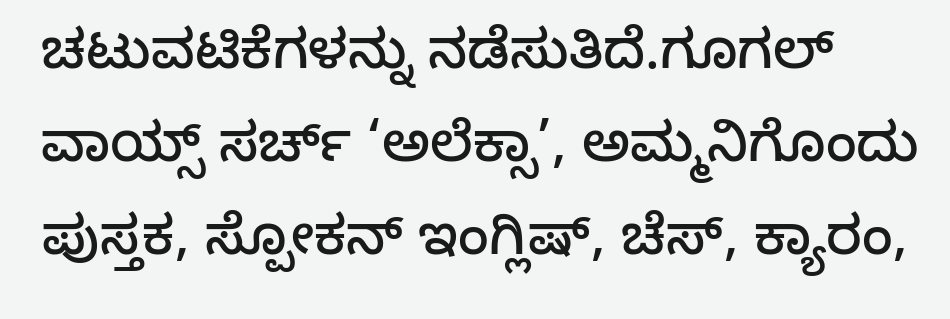ಚಟುವಟಿಕೆಗಳನ್ನು ನಡೆಸುತಿದೆ.ಗೂಗಲ್ ವಾಯ್ಸ್ ಸರ್ಚ್ ‘ಅಲೆಕ್ಸಾ’, ಅಮ್ಮನಿಗೊಂದು ಪುಸ್ತಕ, ಸ್ಪೋಕನ್ ಇಂಗ್ಲಿಷ್, ಚೆಸ್, ಕ್ಯಾರಂ,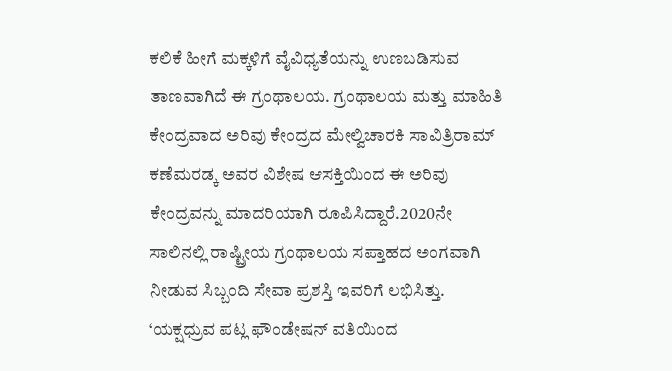ಕಲಿಕೆ ಹೀಗೆ ಮಕ್ಕಳಿಗೆ ವೈವಿಧ್ಯತೆಯನ್ನು ಉಣಬಡಿಸುವ ತಾಣವಾಗಿದೆ ಈ ಗ್ರಂಥಾಲಯ. ಗ್ರಂಥಾಲಯ ಮತ್ತು ಮಾಹಿತಿ ಕೇಂದ್ರವಾದ ಅರಿವು ಕೇಂದ್ರದ ಮೇಲ್ವಿಚಾರಕಿ ಸಾವಿತ್ರಿರಾಮ್ ಕಣೆಮರಡ್ಕ ಅವರ ವಿಶೇಷ ಆಸಕ್ತಿಯಿಂದ ಈ ಅರಿವು ಕೇಂದ್ರವನ್ನು ಮಾದರಿಯಾಗಿ ರೂಪಿಸಿದ್ದಾರೆ.2020ನೇ ಸಾಲಿನಲ್ಲಿ ರಾಷ್ಟ್ರೀಯ ಗ್ರಂಥಾಲಯ ಸಪ್ತಾಹದ ಅಂಗವಾಗಿ ನೀಡುವ ಸಿಬ್ಬಂದಿ ಸೇವಾ ಪ್ರಶಸ್ತಿ ಇವರಿಗೆ ಲಭಿಸಿತ್ತು.
‘ಯಕ್ಷಧ್ರುವ ಪಟ್ಲ ಫೌಂಡೇಷನ್ ವತಿಯಿಂದ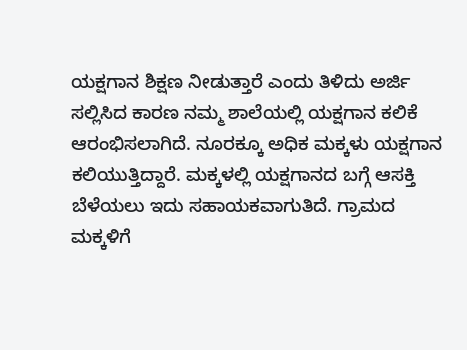ಯಕ್ಷಗಾನ ಶಿಕ್ಷಣ ನೀಡುತ್ತಾರೆ ಎಂದು ತಿಳಿದು ಅರ್ಜಿ ಸಲ್ಲಿಸಿದ ಕಾರಣ ನಮ್ಮ ಶಾಲೆಯಲ್ಲಿ ಯಕ್ಷಗಾನ ಕಲಿಕೆ ಆರಂಭಿಸಲಾಗಿದೆ. ನೂರಕ್ಕೂ ಅಧಿಕ ಮಕ್ಕಳು ಯಕ್ಷಗಾನ ಕಲಿಯುತ್ತಿದ್ದಾರೆ. ಮಕ್ಕಳಲ್ಲಿ ಯಕ್ಷಗಾನದ ಬಗ್ಗೆ ಆಸಕ್ತಿ ಬೆಳೆಯಲು ಇದು ಸಹಾಯಕವಾಗುತಿದೆ. ಗ್ರಾಮದ ಮಕ್ಕಳಿಗೆ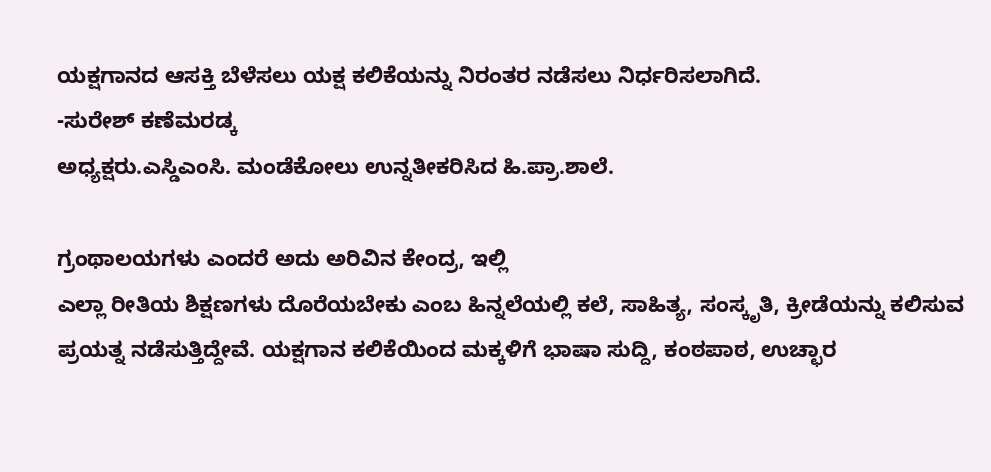ಯಕ್ಷಗಾನದ ಆಸಕ್ತಿ ಬೆಳೆಸಲು ಯಕ್ಷ ಕಲಿಕೆಯನ್ನು ನಿರಂತರ ನಡೆಸಲು ನಿರ್ಧರಿಸಲಾಗಿದೆ.
-ಸುರೇಶ್ ಕಣೆಮರಡ್ಕ
ಅಧ್ಯಕ್ಷರು.ಎಸ್ಡಿಎಂಸಿ. ಮಂಡೆಕೋಲು ಉನ್ನತೀಕರಿಸಿದ ಹಿ.ಪ್ರಾ.ಶಾಲೆ.

ಗ್ರಂಥಾಲಯಗಳು ಎಂದರೆ ಅದು ಅರಿವಿನ ಕೇಂದ್ರ, ಇಲ್ಲಿ
ಎಲ್ಲಾ ರೀತಿಯ ಶಿಕ್ಷಣಗಳು ದೊರೆಯಬೇಕು ಎಂಬ ಹಿನ್ನಲೆಯಲ್ಲಿ ಕಲೆ, ಸಾಹಿತ್ಯ, ಸಂಸ್ಕೃತಿ, ಕ್ರೀಡೆಯನ್ನು ಕಲಿಸುವ ಪ್ರಯತ್ನ ನಡೆಸುತ್ತಿದ್ದೇವೆ. ಯಕ್ಷಗಾನ ಕಲಿಕೆಯಿಂದ ಮಕ್ಕಳಿಗೆ ಭಾಷಾ ಸುದ್ದಿ, ಕಂಠಪಾಠ, ಉಚ್ಛಾರ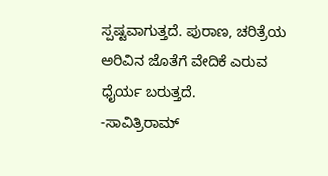ಸ್ಪಷ್ಟವಾಗುತ್ತದೆ. ಪುರಾಣ, ಚರಿತ್ರೆಯ ಅರಿವಿನ ಜೊತೆಗೆ ವೇದಿಕೆ ಎರುವ ಧೈರ್ಯ ಬರುತ್ತದೆ.
-ಸಾವಿತ್ರಿರಾಮ್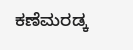ಕಣೆಮರಡ್ಕ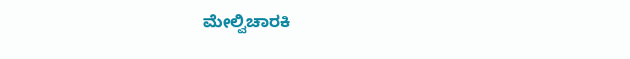ಮೇಲ್ವಿಚಾರಕಿ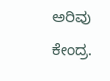ಅರಿವು ಕೇಂದ್ರ.